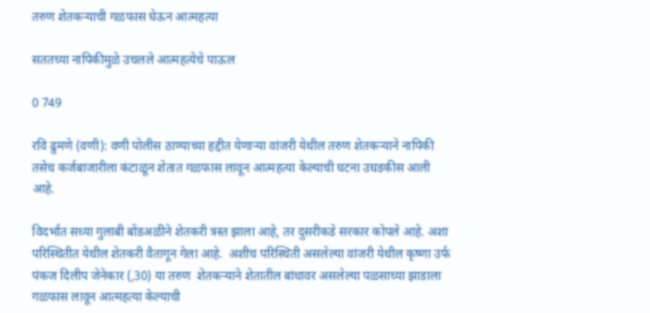तरुण शेतकऱ्याची गळफास घेऊन आत्महत्या

सततच्या नापिकीमुळे उचलले आत्महत्येचे पाऊल

0 749

रवि ढुमणे (वणी): वणी पोलीस ठाण्याच्या हद्दीत येणाऱ्या वांजरी येथील तरुण शेतकऱ्याने नापिकी तसेच कर्जबाजारीला कंटाळून शेतात गळफास लावून आत्महत्या केल्याची घटना उघडकीस आली आहे.

विदर्भात सध्या गुलाबी बोंडअळीने शेतकरी त्रस्त झाला आहे, तर दुसरीकडे सरकार कोपले आहे. अशा परिस्थितीत येथील शेतकरी वैतागून गेला आहे.  अशीच परिस्थिती असलेल्या वांजरी येथील कृष्णा उर्फ पंकज दिलीप जेनेकार (,30) या तरुण  शेतकऱ्याने शेतातील बांधावर असलेल्या पळसाच्या झाडाला गळफास लावून आत्महत्या केल्याची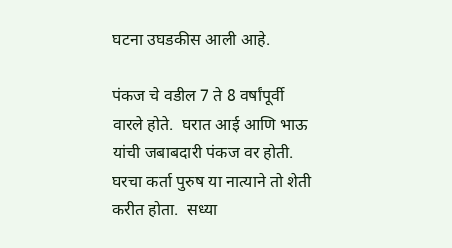घटना उघडकीस आली आहे.

पंकज चे वडील 7 ते 8 वर्षांपूर्वी वारले होते.  घरात आई आणि भाऊ यांची जबाबदारी पंकज वर होती.  घरचा कर्ता पुरुष या नात्याने तो शेती करीत होता.  सध्या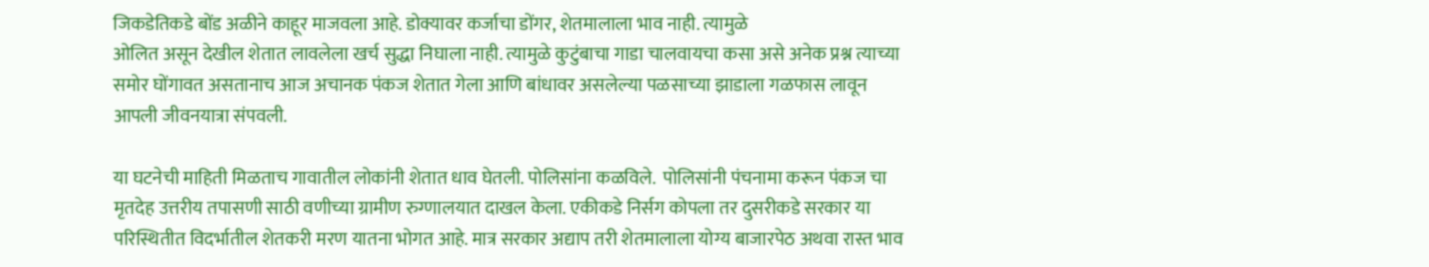जिकडेतिकडे बोंड अळीने काहूर माजवला आहे. डोक्यावर कर्जाचा डोंगर, शेतमालाला भाव नाही. त्यामुळे
ओलित असून देखील शेतात लावलेला खर्च सुद्धा निघाला नाही. त्यामुळे कुटुंबाचा गाडा चालवायचा कसा असे अनेक प्रश्न त्याच्या समोर घोंगावत असतानाच आज अचानक पंकज शेतात गेला आणि बांधावर असलेल्या पळसाच्या झाडाला गळफास लावून आपली जीवनयात्रा संपवली.

या घटनेची माहिती मिळताच गावातील लोकांनी शेतात धाव घेतली. पोलिसांना कळविले.  पोलिसांनी पंचनामा करून पंकज चा मृतदेह उत्तरीय तपासणी साठी वणीच्या ग्रामीण रुग्णालयात दाखल केला. एकीकडे निर्सग कोपला तर दुसरीकडे सरकार या परिस्थितीत विदर्भातील शेतकरी मरण यातना भोगत आहे. मात्र सरकार अद्याप तरी शेतमालाला योग्य बाजारपेठ अथवा रास्त भाव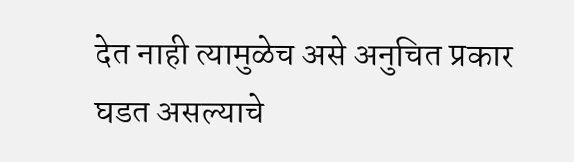देत नाही त्यामुळेच असे अनुचित प्रकार घडत असल्याचे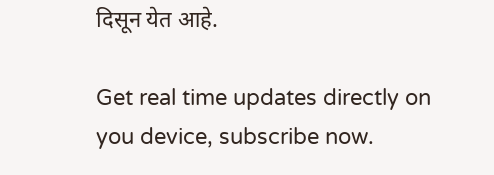दिसून येत आहे.

Get real time updates directly on you device, subscribe now.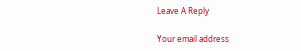Leave A Reply

Your email address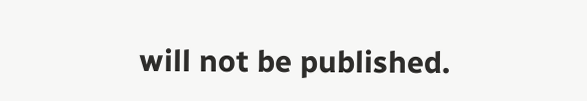will not be published.